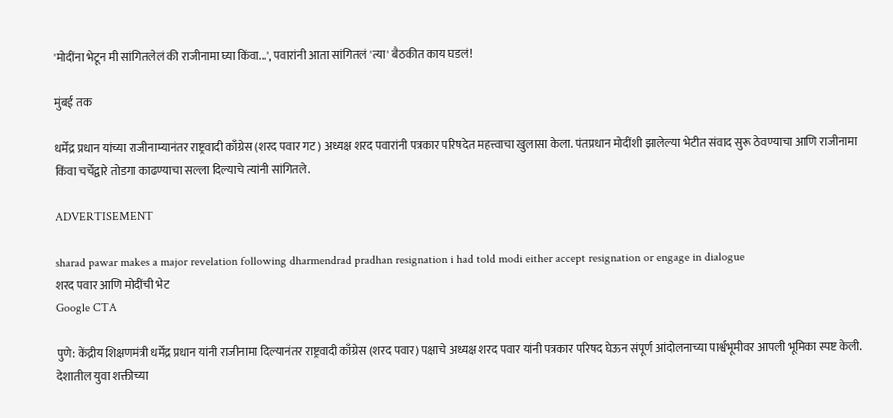'मोदींना भेटून मी सांगितलेलं की राजीनामा घ्या किंवा...', पवारांनी आता सांगितलं 'त्या' बैठकीत काय घडलं!

मुंबई तक

धर्मेंद्र प्रधान यांच्या राजीनाम्यानंतर राष्ट्रवादी काँग्रेस (शरद पवार गट) अध्यक्ष शरद पवारांनी पत्रकार परिषदेत महत्त्वाचा खुलासा केला. पंतप्रधान मोदींशी झालेल्या भेटीत संवाद सुरू ठेवण्याचा आणि राजीनामा किंवा चर्चेद्वारे तोडगा काढण्याचा सल्ला दिल्याचे त्यांनी सांगितले.

ADVERTISEMENT

sharad pawar makes a major revelation following dharmendrad pradhan resignation i had told modi either accept resignation or engage in dialogue
शरद पवार आणि मोदींची भेट
Google CTA

पुणे: केंद्रीय शिक्षणमंत्री धर्मेंद्र प्रधान यांनी राजीनामा दिल्यानंतर राष्ट्रवादी काँग्रेस (शरद पवार) पक्षाचे अध्यक्ष शरद पवार यांनी पत्रकार परिषद घेऊन संपूर्ण आंदोलनाच्या पार्श्वभूमीवर आपली भूमिका स्पष्ट केली. देशातील युवा शक्तीच्या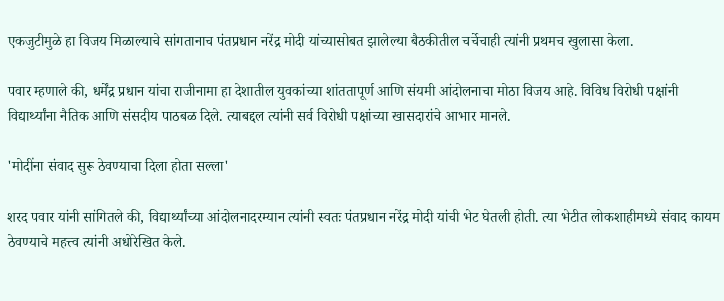एकजुटीमुळे हा विजय मिळाल्याचे सांगतानाच पंतप्रधान नरेंद्र मोदी यांच्यासोबत झालेल्या बैठकीतील चर्चेचाही त्यांनी प्रथमच खुलासा केला.

पवार म्हणाले की, धर्मेंद्र प्रधान यांचा राजीनामा हा देशातील युवकांच्या शांततापूर्ण आणि संयमी आंदोलनाचा मोठा विजय आहे. विविध विरोधी पक्षांनी विद्यार्थ्यांना नैतिक आणि संसदीय पाठबळ दिले. त्याबद्दल त्यांनी सर्व विरोधी पक्षांच्या खासदारांचे आभार मानले.

'मोदींना संवाद सुरू ठेवण्याचा दिला होता सल्ला'

शरद पवार यांनी सांगितले की, विद्यार्थ्यांच्या आंदोलनादरम्यान त्यांनी स्वतः पंतप्रधान नरेंद्र मोदी यांची भेट घेतली होती. त्या भेटीत लोकशाहीमध्ये संवाद कायम ठेवण्याचे महत्त्व त्यांनी अधोरेखित केले.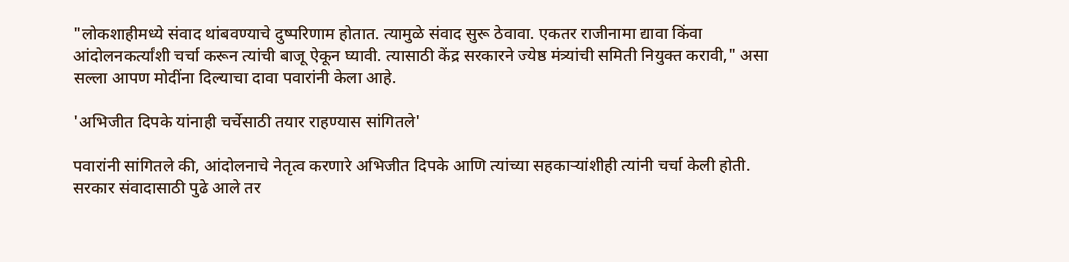"लोकशाहीमध्ये संवाद थांबवण्याचे दुष्परिणाम होतात. त्यामुळे संवाद सुरू ठेवावा. एकतर राजीनामा द्यावा किंवा आंदोलनकर्त्यांशी चर्चा करून त्यांची बाजू ऐकून घ्यावी. त्यासाठी केंद्र सरकारने ज्येष्ठ मंत्र्यांची समिती नियुक्त करावी," असा सल्ला आपण मोदींना दिल्याचा दावा पवारांनी केला आहे.

'अभिजीत दिपके यांनाही चर्चेसाठी तयार राहण्यास सांगितले'

पवारांनी सांगितले की, आंदोलनाचे नेतृत्व करणारे अभिजीत दिपके आणि त्यांच्या सहकाऱ्यांशीही त्यांनी चर्चा केली होती. सरकार संवादासाठी पुढे आले तर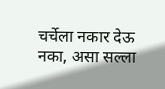चर्चेला नकार देऊ नका, असा सल्ला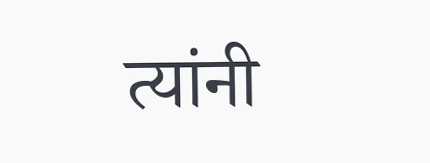त्यांनी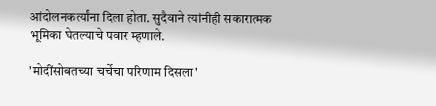आंदोलनकर्त्यांना दिला होता. सुदैवाने त्यांनीही सकारात्मक भूमिका घेतल्याचे पवार म्हणाले.

'मोदींसोबतच्या चर्चेचा परिणाम दिसला'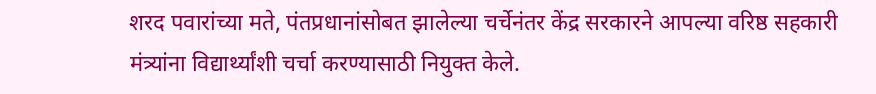शरद पवारांच्या मते, पंतप्रधानांसोबत झालेल्या चर्चेनंतर केंद्र सरकारने आपल्या वरिष्ठ सहकारी मंत्र्यांना विद्यार्थ्यांशी चर्चा करण्यासाठी नियुक्त केले.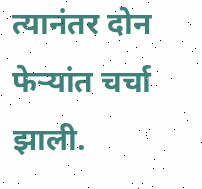त्यानंतर दोन फेऱ्यांत चर्चा झाली.